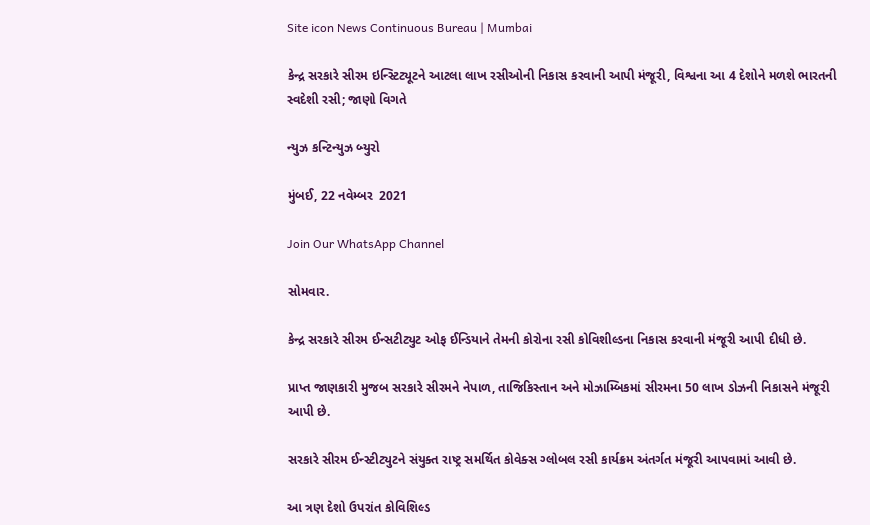Site icon News Continuous Bureau | Mumbai

કેન્દ્ર સરકારે સીરમ ઇન્સ્ટિટ્યૂટને આટલા લાખ રસીઓની નિકાસ કરવાની આપી મંજૂરી, વિશ્વના આ 4 દેશોને મળશે ભારતની સ્વદેશી રસી; જાણો વિગતે

ન્યુઝ કન્ટિન્યુઝ બ્યુરો

મુંબઈ, 22 નવેમ્બર  2021

Join Our WhatsApp Channel

સોમવાર.

કેન્દ્ર સરકારે સીરમ ઈન્સટીટ્યુટ ઓફ ઈન્ડિયાને તેમની કોરોના રસી કોવિશીલ્ડના નિકાસ કરવાની મંજૂરી આપી દીધી છે.

પ્રાપ્ત જાણકારી મુજબ સરકારે સીરમને નેપાળ, તાજિકિસ્તાન અને મોઝામ્બિકમાં સીરમના 50 લાખ ડોઝની નિકાસને મંજૂરી આપી છે.

સરકારે સીરમ ઈન્સ્ટીટ્યુટને સંયુક્ત રાષ્ટ્ર સમર્થિત કોવેક્સ ગ્લોબલ રસી કાર્યક્રમ અંતર્ગત મંજૂરી આપવામાં આવી છે.

આ ત્રણ દેશો ઉપરાંત કોવિશિલ્ડ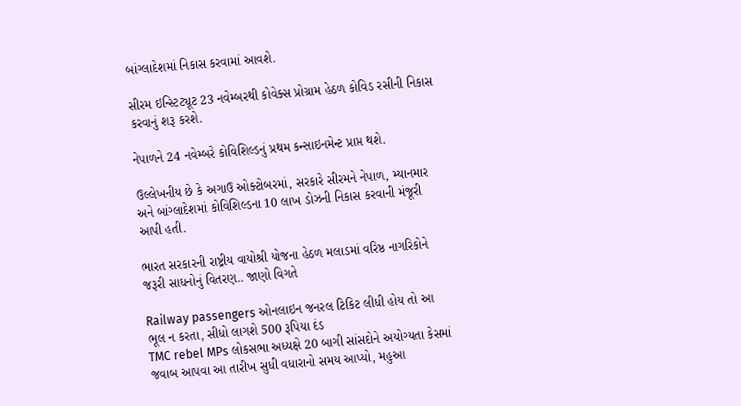બાંગ્લાદેશમાં નિકાસ કરવામાં આવશે.

સીરમ ઇન્સ્ટિટ્યૂટ 23 નવેમ્બરથી કોવેક્સ પ્રોગ્રામ હેઠળ કોવિડ રસીની નિકાસ કરવાનું શરૂ કરશે.

નેપાળને 24 નવેમ્બરે કોવિશિલ્ડનું પ્રથમ કન્સાઇનમેન્ટ પ્રાપ્ત થશે.

ઉલ્લેખનીય છે કે અગાઉ ઓક્ટોબરમાં, સરકારે સીરમને નેપાળ, મ્યાનમાર અને બાંગ્લાદેશમાં કોવિશિલ્ડના 10 લાખ ડોઝની નિકાસ કરવાની મંજૂરી આપી હતી.

ભારત સરકારની રાષ્ટ્રીય વાયોશ્રી યોજના હેઠળ મલાડમાં વરિષ્ઠ નાગરિકોને જરૂરી સાધનોનું વિતરણ.. જાણો વિગતે

Railway passengers ઓનલાઇન જનરલ ટિકિટ લીધી હોય તો આ ભૂલ ન કરતા, સીધો લાગશે 500 રૂપિયા દંડ
TMC rebel MPs લોકસભા અધ્યક્ષે 20 બાગી સાંસદોને અયોગ્યતા કેસમાં જવાબ આપવા આ તારીખ સુધી વધારાનો સમય આપ્યો, મહુઆ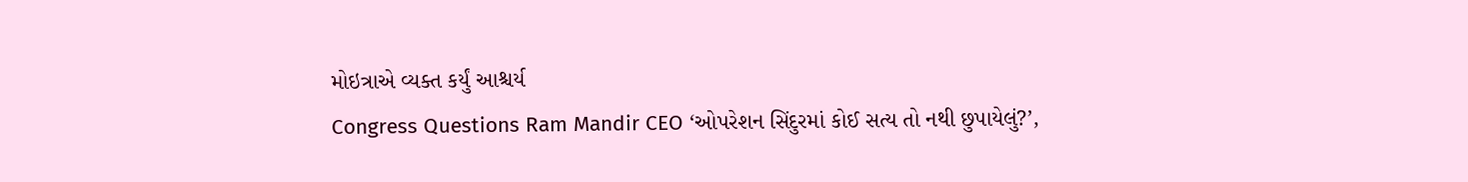મોઇત્રાએ વ્યક્ત કર્યું આશ્ચર્ય
Congress Questions Ram Mandir CEO ‘ઓપરેશન સિંદુરમાં કોઈ સત્ય તો નથી છુપાયેલું?’,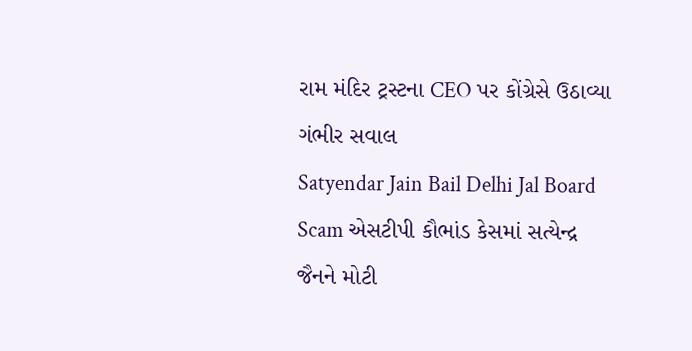રામ મંદિર ટ્રસ્ટના CEO પર કોંગ્રેસે ઉઠાવ્યા ગંભીર સવાલ
Satyendar Jain Bail Delhi Jal Board Scam એસટીપી કૌભાંડ કેસમાં સત્યેન્દ્ર જૈનને મોટી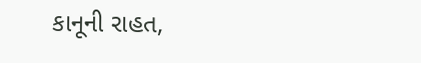કાનૂની રાહત,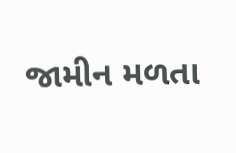જામીન મળતા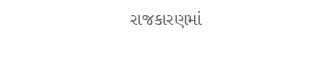રાજકારણમાં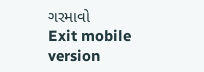ગરમાવો
Exit mobile version